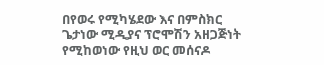በየወሩ የሚካሄደው እና በምስክር ጌታነው ሚዲያና ፕሮሞሽን አዘጋጅነት የሚከወነው የዚህ ወር መሰናዶ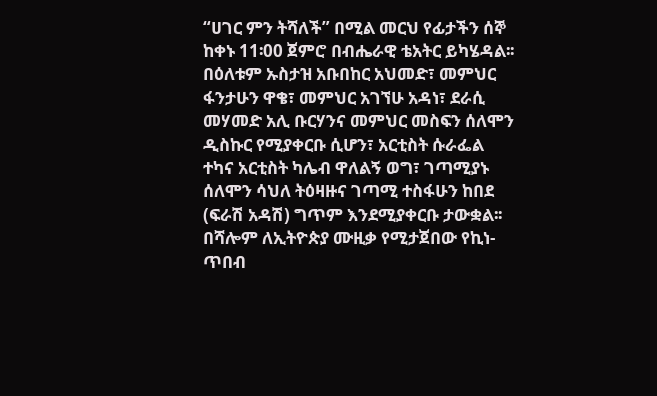“ሀገር ምን ትሻለች” በሚል መርህ የፊታችን ሰኞ ከቀኑ 11፡00 ጀምሮ በብሔራዊ ቴአትር ይካሄዳል፡፡
በዕለቱም ኡስታዝ አቡበከር አህመድ፣ መምህር ፋንታሁን ዋቄ፣ መምህር አገኘሁ አዳነ፣ ደራሲ መሃመድ አሊ ቡርሃንና መምህር መስፍን ሰለሞን ዲስኩር የሚያቀርቡ ሲሆን፣ አርቲስት ሱራፌል ተካና አርቲስት ካሌብ ዋለልኝ ወግ፣ ገጣሚያኑ ሰለሞን ሳህለ ትዕዛዙና ገጣሚ ተስፋሁን ከበደ (ፍራሽ አዳሽ) ግጥም እንደሚያቀርቡ ታውቋል፡፡ በሻሎም ለኢትዮጵያ ሙዚቃ የሚታጀበው የኪነ- ጥበብ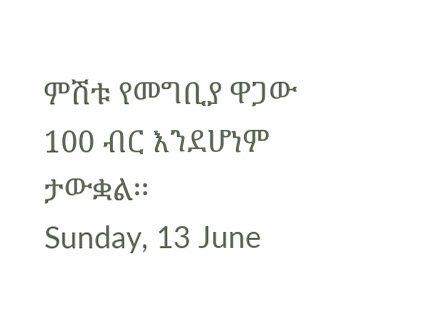ምሽቱ የመግቢያ ዋጋው 100 ብር እንደሆነም ታውቋል፡፡
Sunday, 13 June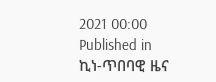2021 00:00
Published in
ኪነ-ጥበባዊ ዜና